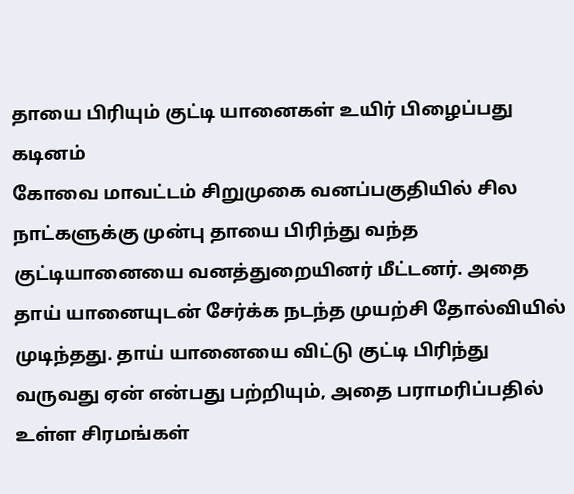தாயை பிரியும் குட்டி யானைகள் உயிர் பிழைப்பது கடினம்
கோவை மாவட்டம் சிறுமுகை வனப்பகுதியில் சில நாட்களுக்கு முன்பு தாயை பிரிந்து வந்த குட்டியானையை வனத்துறையினர் மீட்டனர். அதை தாய் யானையுடன் சேர்க்க நடந்த முயற்சி தோல்வியில் முடிந்தது. தாய் யானையை விட்டு குட்டி பிரிந்து வருவது ஏன் என்பது பற்றியும், அதை பராமரிப்பதில் உள்ள சிரமங்கள்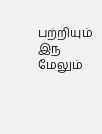பற்றியும் இந
மேலும்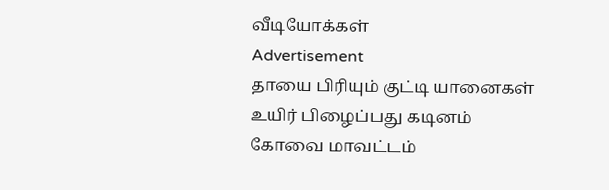வீடியோக்கள்
Advertisement
தாயை பிரியும் குட்டி யானைகள் உயிர் பிழைப்பது கடினம்
கோவை மாவட்டம்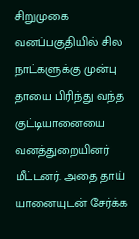சிறுமுகை வனப்பகுதியில் சில நாட்களுக்கு முன்பு தாயை பிரிந்து வந்த குட்டியானையை வனத்துறையினர் மீட்டனர். அதை தாய் யானையுடன் சேர்க்க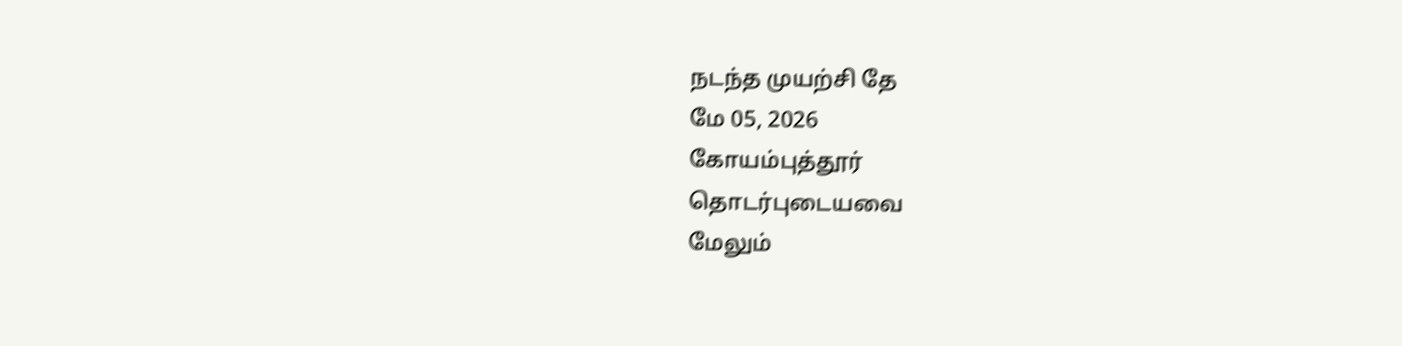நடந்த முயற்சி தே
மே 05, 2026
கோயம்புத்தூர்
தொடர்புடையவை
மேலும்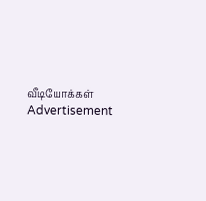வீடியோக்கள்
Advertisement